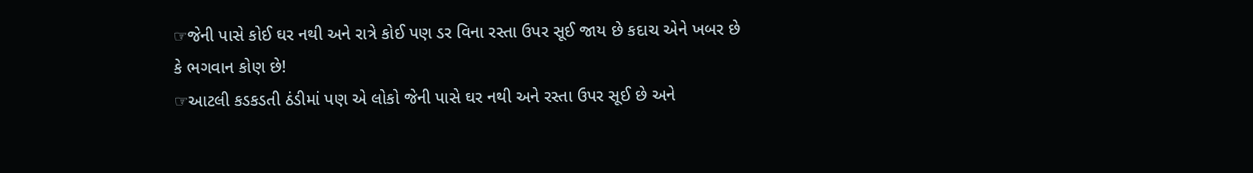☞જેની પાસે કોઈ ઘર નથી અને રાત્રે કોઈ પણ ડર વિના રસ્તા ઉપર સૂઈ જાય છે કદાચ એને ખબર છે કે ભગવાન કોણ છે!
☞આટલી કડકડતી ઠંડીમાં પણ એ લોકો જેની પાસે ઘર નથી અને રસ્તા ઉપર સૂઈ છે અને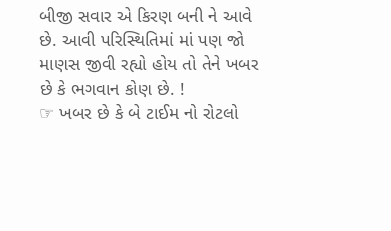બીજી સવાર એ કિરણ બની ને આવે છે. આવી પરિસ્થિતિમાં માં પણ જો માણસ જીવી રહ્યો હોય તો તેને ખબર છે કે ભગવાન કોણ છે. !
☞ ખબર છે કે બે ટાઈમ નો રોટલો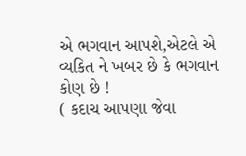એ ભગવાન આપશે,એટલે એ વ્યકિત ને ખબર છે કે ભગવાન કોણ છે !
( કદાચ આપણા જેવા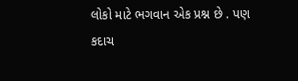લોકો માટે ભગવાન એક પ્રશ્ન છે . પણ કદાચ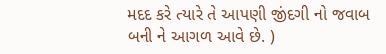મદદ કરે ત્યારે તે આપણી જીંદગી નો જવાબ બની ને આગળ આવે છે. )